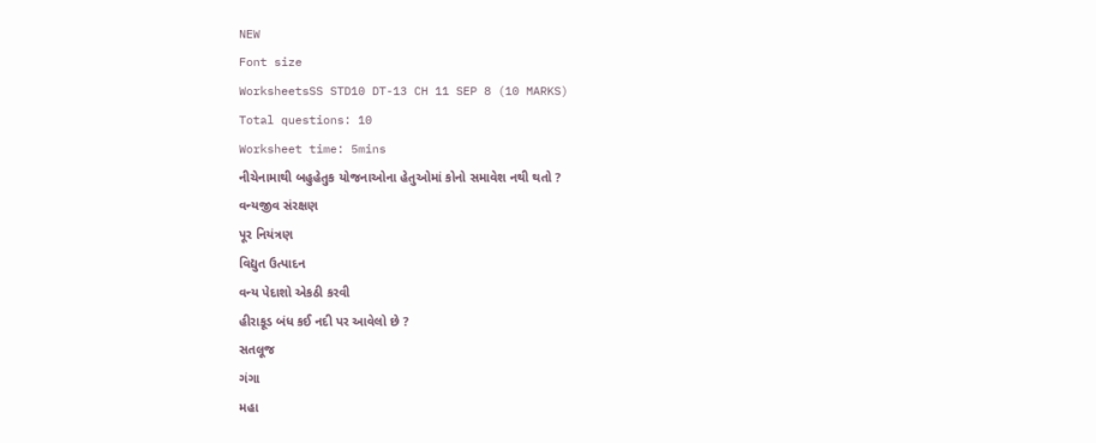NEW
Font size
WorksheetsSS STD10 DT-13 CH 11 SEP 8 (10 MARKS)
Total questions: 10
Worksheet time: 5mins
નીચેનામાથી બહુહેતુક યોજનાઓના હેતુઓમાં કોનો સમાવેશ નથી થતો ?
વન્યજીવ સંરક્ષણ
પૂર નિયંત્રણ
વિદ્યુત ઉત્પાદન
વન્ય પેદાશો એકઠી કરવી
હીરાકૂડ બંધ કઈ નદી પર આવેલો છે ?
સતલૂજ
ગંગા
મહા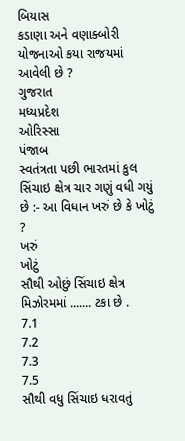બિયાસ
કડાણા અને વણાક્બોરી યોજનાઓ કયા રાજયમાં આવેલી છે ?
ગુજરાત
મધ્યપ્રદેશ
ઓરિસ્સા
પંજાબ
સ્વતંત્રતા પછી ભારતમાં કુલ સિંચાઇ ક્ષેત્ર ચાર ગણું વધી ગયું છે :- આ વિધાન ખરું છે કે ખોટું ?
ખરું
ખોટું
સૌથી ઓછું સિંચાઇ ક્ષેત્ર મિઝોરમમાં ....... ટકા છે .
7.1
7.2
7.3
7.5
સૌથી વધુ સિંચાઇ ધરાવતું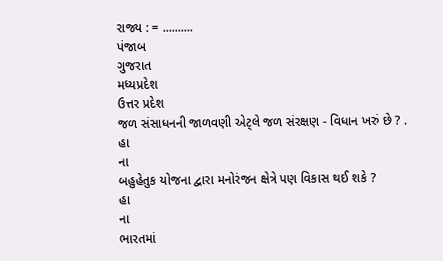રાજ્ય : = ..........
પંજાબ
ગુજરાત
મધ્યપ્રદેશ
ઉત્તર પ્રદેશ
જળ સંસાધનની જાળવણી એટ્લે જળ સંરક્ષણ - વિધાન ખરું છે ? .
હા
ના
બહુહેતુક યોજના દ્વારા મનોરંજન ક્ષેત્રે પણ વિકાસ થઈ શકે ?
હા
ના
ભારતમાં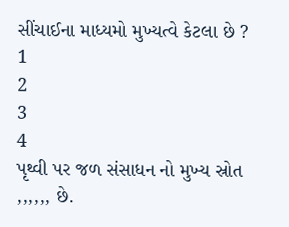સીંચાઈના માધ્યમો મુખ્યત્વે કેટલા છે ?
1
2
3
4
પૃથ્વી પર જળ સંસાધન નો મુખ્ય સ્રોત ,,,,,, છે.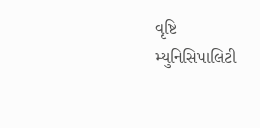વૃષ્ટિ
મ્યુનિસિપાલિટી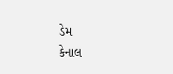ડેમ
કેનાલ